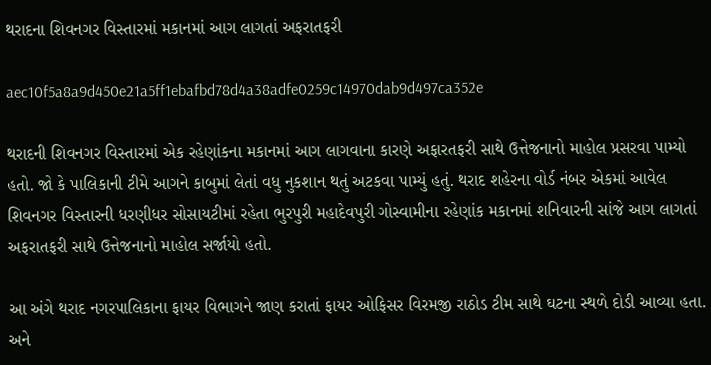થરાદના શિવનગર વિસ્તારમાં મકાનમાં આગ લાગતાં અફરાતફરી

aec10f5a8a9d450e21a5ff1ebafbd78d4a38adfe0259c14970dab9d497ca352e

થરાદની શિવનગર વિસ્તારમાં એક રહેણાંકના મકાનમાં આગ લાગવાના કારણે અફારતફરી સાથે ઉત્તેજનાનો માહોલ પ્રસરવા પામ્યો હતો. જો કે પાલિકાની ટીમે આગને કાબુમાં લેતાં વધુ નુકશાન થતું અટકવા પામ્યું હતું. થરાદ શહેરના વોર્ડ નંબર એકમાં આવેલ શિવનગર વિસ્તારની ધરણીધર સોસાયટીમાં રહેતા ભુરપુરી મહાદેવપુરી ગોસ્વામીના રહેણાંક મકાનમાં શનિવારની સાંજે આગ લાગતાં અફરાતફરી સાથે ઉત્તેજનાનો માહોલ સર્જાયો હતો.

આ અંગે થરાદ નગરપાલિકાના ફાયર વિભાગને જાણ કરાતાં ફાયર ઓફિસર વિરમજી રાઠોડ ટીમ સાથે ઘટના સ્થળે દોડી આવ્યા હતા. અને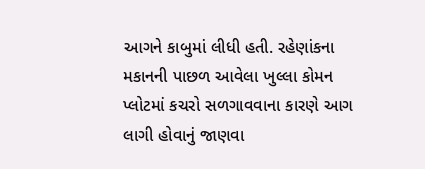આગને કાબુમાં લીધી હતી. રહેણાંકના મકાનની પાછળ આવેલા ખુલ્લા કોમન પ્લોટમાં કચરો સળગાવવાના કારણે આગ લાગી હોવાનું જાણવા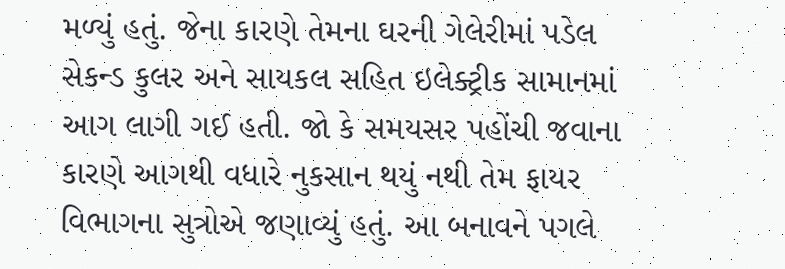મળ્યું હતું. જેના કારણે તેમના ઘરની ગેલેરીમાં પડેલ સેકન્ડ કુલર અને સાયકલ સહિત ઇલેક્ટ્રીક સામાનમાં આગ લાગી ગઈ હતી. જો કે સમયસર પહોંચી જવાના કારણે આગથી વધારે નુકસાન થયું નથી તેમ ફાયર વિભાગના સુત્રોએ જણાવ્યું હતું. આ બનાવને પગલે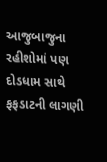આજુબાજુના રહીશોમાં પણ દોડધામ સાથે ફફડાટની લાગણી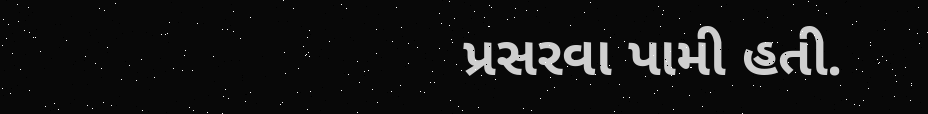પ્રસરવા પામી હતી.